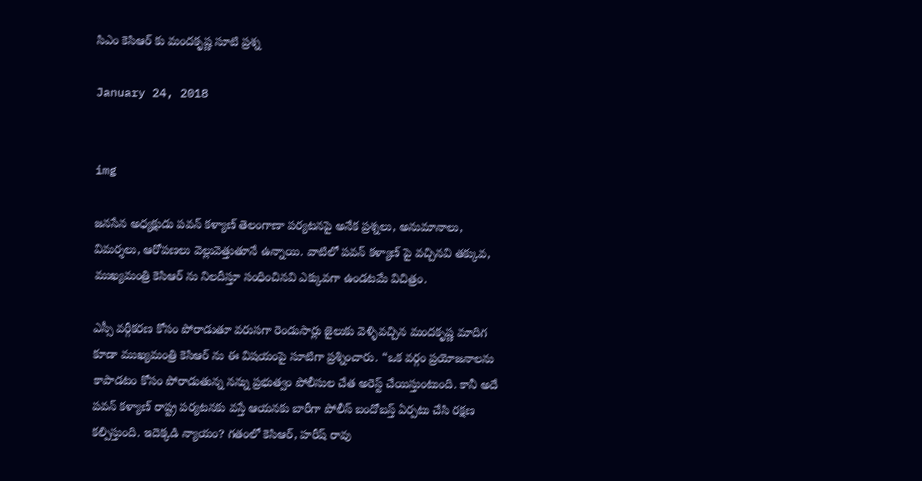సిఎం కెసిఆర్ కు మందకృష్ణ సూటి ప్రశ్న

January 24, 2018


img

జనసేన అధ్యక్షుడు పవన్ కళ్యాణ్ తెలంగాణా పర్యటనపై అనేక ప్రశ్నలు, అనుమానాలు, విమర్శలు, ఆరోపణలు వెల్లువెత్తుతూనే ఉన్నాయి. వాటిలో పవన్ కళ్యాణ్ పై వచ్చినవి తక్కువ, ముఖ్యమంత్రి కెసిఆర్ ను నిలదీస్తూ సంధించినవి ఎక్కువగా ఉండటమే విచిత్రం.

ఎస్సీ వర్గీకరణ కోసం పోరాడుతూ వరుసగా రెండుసార్లు జైలుకు వెళ్ళివచ్చిన మందకృష్ణ మాదిగ కూడా ముఖ్యమంత్రి కెసిఆర్ ను ఈ విషయంపై సూటిగా ప్రశ్నించారు. “ఒక వర్గం ప్రయోజనాలను కాపాడటం కోసం పోరాడుతున్న నన్ను ప్రభుత్వం పోలీసుల చేత అరెస్ట్ చేయిస్తుంటుంది. కానీ అదే పవన్ కళ్యాణ్ రాష్ట్ర పర్యటనకు వస్తే ఆయనకు బారీగా పోలీస్ బందోబస్త్ ఏర్పటు చేసి రక్షణ కల్పిస్తుంది. ఇదెక్కడి న్యాయం? గతంలో కెసిఆర్, హరీష్ రావు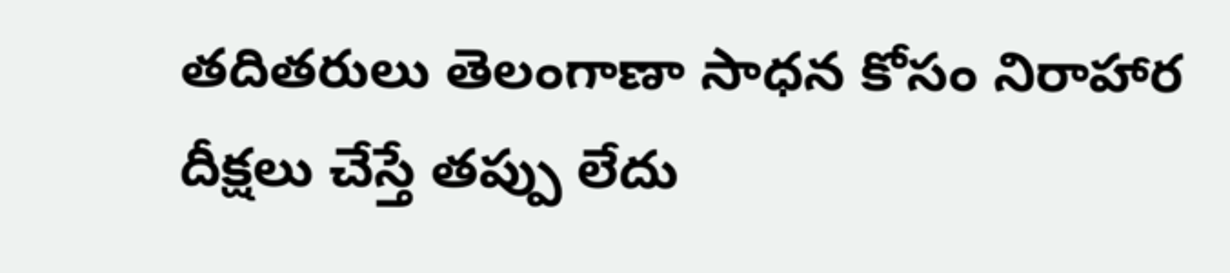తదితరులు తెలంగాణా సాధన కోసం నిరాహార దీక్షలు చేస్తే తప్పు లేదు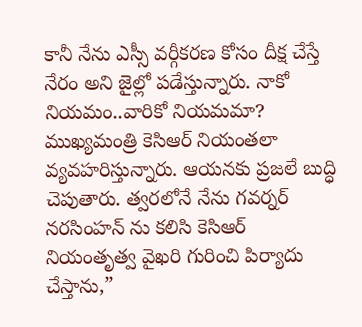కానీ నేను ఎస్సీ వర్గీకరణ కోసం దీక్ష చేస్తే నేరం అని జైల్లో పడేస్తున్నారు. నాకో నియమం..వారికో నియమమా? ముఖ్యమంత్రి కెసిఆర్ నియంతలా వ్యవహరిస్తున్నారు. ఆయనకు ప్రజలే బుద్ధి చెపుతారు. త్వరలోనే నేను గవర్నర్ నరసింహన్ ను కలిసి కెసిఆర్ నియంతృత్వ వైఖరి గురించి పిర్యాదు చేస్తాను,”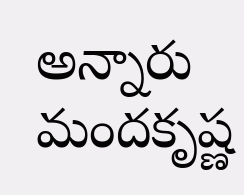అన్నారు మందకృష్ణ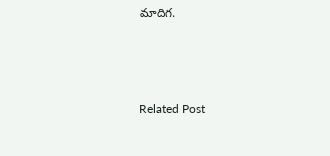మాదిగ.



Related Post